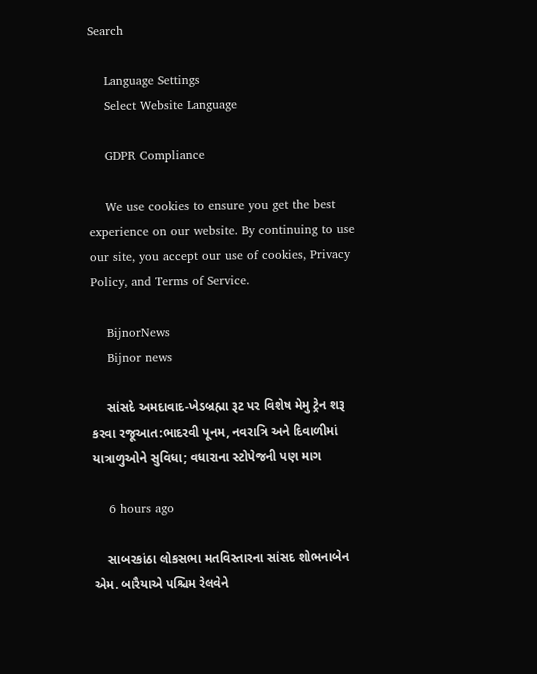Search

    Language Settings
    Select Website Language

    GDPR Compliance

    We use cookies to ensure you get the best experience on our website. By continuing to use our site, you accept our use of cookies, Privacy Policy, and Terms of Service.

    BijnorNews
    Bijnor news

    સાંસદે અમદાવાદ-ખેડબ્રહ્મા રૂટ પર વિશેષ મેમુ ટ્રેન શરૂ કરવા રજૂઆત:ભાદરવી પૂનમ, નવરાત્રિ અને દિવાળીમાં યાત્રાળુઓને સુવિધા; વધારાના સ્ટોપેજની પણ માગ

    6 hours ago

    સાબરકાંઠા લોકસભા મતવિસ્તારના સાંસદ શોભનાબેન એમ. બારૈયાએ પશ્ચિમ રેલવેને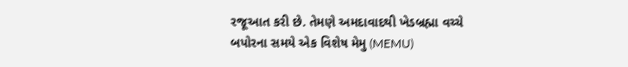રજૂઆત કરી છે. તેમણે અમદાવાદથી ખેડબ્રહ્મા વચ્ચે બપોરના સમયે એક વિશેષ મેમુ (MEMU)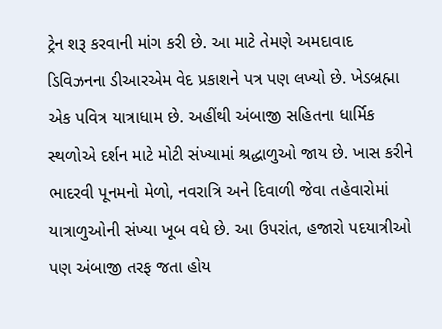ટ્રેન શરૂ કરવાની માંગ કરી છે. આ માટે તેમણે અમદાવાદ ડિવિઝનના ડીઆરએમ વેદ પ્રકાશને પત્ર પણ લખ્યો છે. ખેડબ્રહ્મા એક પવિત્ર યાત્રાધામ છે. અહીંથી અંબાજી સહિતના ધાર્મિક સ્થળોએ દર્શન માટે મોટી સંખ્યામાં શ્રદ્ધાળુઓ જાય છે. ખાસ કરીને ભાદરવી પૂનમનો મેળો, નવરાત્રિ અને દિવાળી જેવા તહેવારોમાં યાત્રાળુઓની સંખ્યા ખૂબ વધે છે. આ ઉપરાંત, હજારો પદયાત્રીઓ પણ અંબાજી તરફ જતા હોય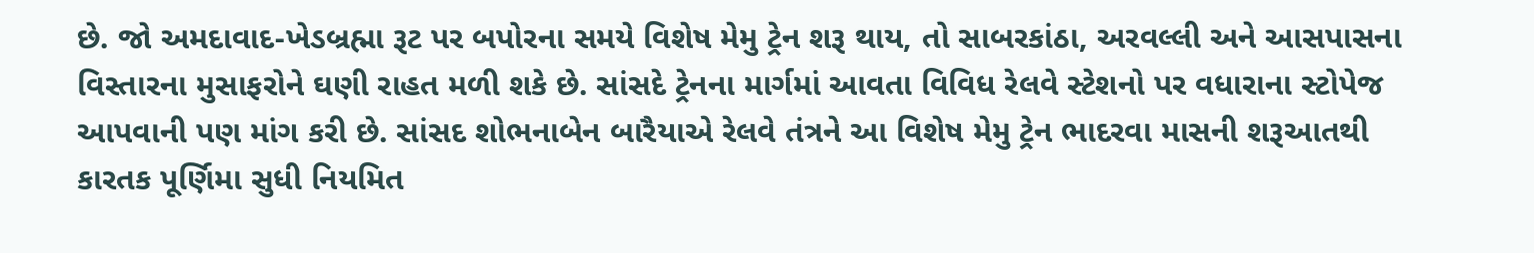છે. જો અમદાવાદ-ખેડબ્રહ્મા રૂટ પર બપોરના સમયે વિશેષ મેમુ ટ્રેન શરૂ થાય, તો સાબરકાંઠા, અરવલ્લી અને આસપાસના વિસ્તારના મુસાફરોને ઘણી રાહત મળી શકે છે. સાંસદે ટ્રેનના માર્ગમાં આવતા વિવિધ રેલવે સ્ટેશનો પર વધારાના સ્ટોપેજ આપવાની પણ માંગ કરી છે. સાંસદ શોભનાબેન બારૈયાએ રેલવે તંત્રને આ વિશેષ મેમુ ટ્રેન ભાદરવા માસની શરૂઆતથી કારતક પૂર્ણિમા સુધી નિયમિત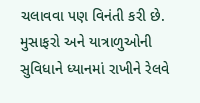ચલાવવા પણ વિનંતી કરી છે. મુસાફરો અને યાત્રાળુઓની સુવિધાને ધ્યાનમાં રાખીને રેલવે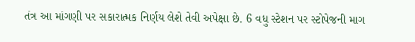તંત્ર આ માંગણી પર સકારાત્મક નિર્ણય લેશે તેવી અપેક્ષા છે. 6 વધુ સ્ટેશન પર સ્ટોપેજની માગ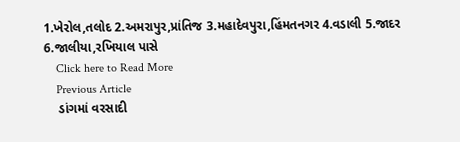1.ખેરોલ,તલોદ 2.અમરાપુર,પ્રાંતિજ 3.મહાદેવપુરા,હિંમતનગર 4.વડાલી 5.જાદર 6.જાલીયા,રખિયાલ પાસે
    Click here to Read More
    Previous Article
    ડાંગમાં વરસાદી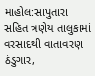માહોલ:સાપુતારા સહિત ત્રણેય તાલુકામાં વરસાદથી વાતાવરણ ઠંડુગાર,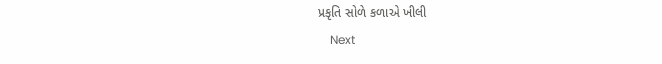પ્રકૃતિ સોળે કળાએ ખીલી
    Next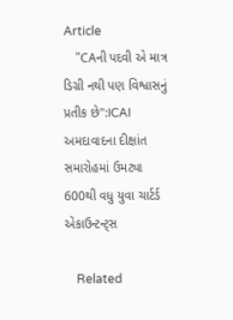Article
    "CAની પદવી એ માત્ર ડિગ્રી નથી પણ વિશ્વાસનું પ્રતીક છે":ICAI અમદાવાદના દીક્ષાંત સમારોહમાં ઉમટ્યા 600થી વધુ યુવા ચાર્ટર્ડ એકાઉન્ટન્ટ્સ

    Related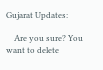Gujarat Updates:

    Are you sure? You want to delete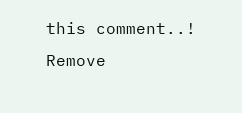this comment..! Remove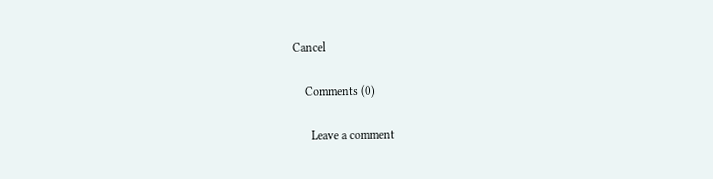Cancel

    Comments (0)

      Leave a comment